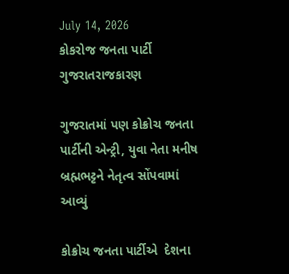July 14, 2026
કોકરોજ જનતા પાર્ટી
ગુજરાતરાજકારણ

ગુજરાતમાં પણ કોક્રોચ જનતા પાર્ટીની એન્‍ટ્રી, યુવા નેતા મનીષ બ્રહ્મભટ્ટને નેતૃત્‍વ સોંપવામાં આવ્‍યું

કોક્રોચ જનતા પાર્ટીએ  દેશના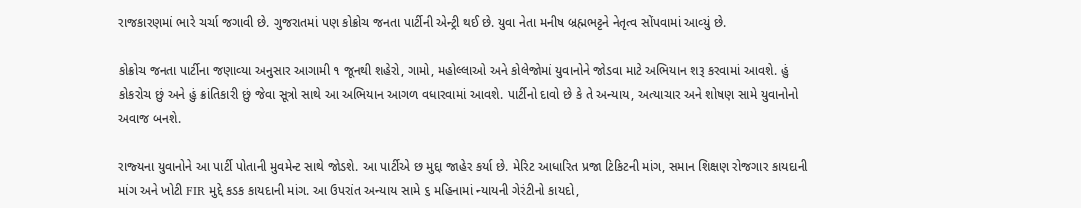રાજકારણમાં ભારે ચર્ચા જગાવી છે. ગુજરાતમાં પણ કોક્રોચ જનતા પાર્ટીની એન્‍ટ્રી થઈ છે. યુવા નેતા મનીષ બ્રહ્મભટ્ટને નેતૃત્‍વ સોંપવામાં આવ્‍યું છે.

કોક્રોચ જનતા પાર્ટીના જણાવ્‍યા અનુસાર આગામી ૧ જૂનથી શહેરો, ગામો, મહોલ્‍લાઓ અને કોલેજોમાં યુવાનોને જોડવા માટે અભિયાન શરૂ કરવામાં આવશે. હું કોકરોચ છું અને હું ક્રાંતિકારી છું જેવા સૂત્રો સાથે આ અભિયાન આગળ વધારવામાં આવશે. પાર્ટીનો દાવો છે કે તે અન્‍યાય, અત્‍યાચાર અને શોષણ સામે યુવાનોનો અવાજ બનશે.

રાજ્‍યના યુવાનોને આ પાર્ટી પોતાની મુવમેન્‍ટ સાથે જોડશે. આ પાર્ટીએ છ મુદ્દા જાહેર કર્યા છે. મેરિટ આધારિત પ્રજા ટિકિટની માંગ, સમાન શિક્ષણ રોજગાર કાયદાની માંગ અને ખોટી FIR મુદ્દે કડક કાયદાની માંગ. આ ઉપરાંત અન્‍યાય સામે ૬ મહિનામાં ન્‍યાયની ગેરંટીનો કાયદો,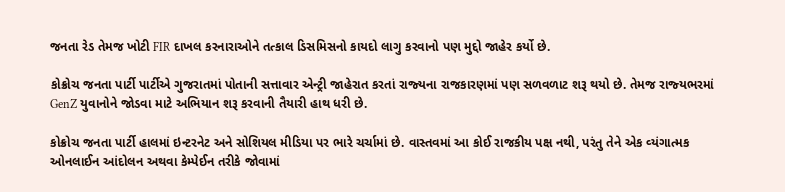જનતા રેડ તેમજ ખોટી FIR દાખલ કરનારાઓને તત્‍કાલ ડિસમિસનો કાયદો લાગુ કરવાનો પણ મુદ્દો જાહેર કર્યો છે.

કોક્રોચ જનતા પાર્ટી પાર્ટીએ ગુજરાતમાં પોતાની સત્તાવાર એન્‍ટ્રી જાહેરાત કરતાં રાજ્‍યના રાજકારણમાં પણ સળવળાટ શરૂ થયો છે. તેમજ રાજ્‍યભરમાં GenZ યુવાનોને જોડવા માટે અભિયાન શરૂ કરવાની તૈયારી હાથ ધરી છે.

કોક્રોચ જનતા પાર્ટી હાલમાં ઇન્‍ટરનેટ અને સોશિયલ મીડિયા પર ભારે ચર્ચામાં છે. વાસ્‍તવમાં આ કોઈ રાજકીય પક્ષ નથી, પરંતુ તેને એક વ્‍યંગાત્‍મક  ઓનલાઈન આંદોલન અથવા કેમ્‍પેઈન તરીકે જોવામાં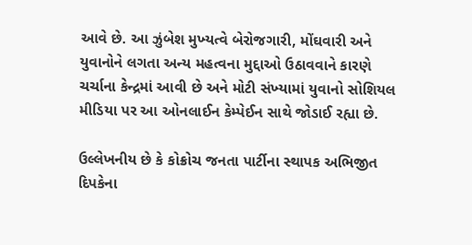આવે છે. આ ઝુંબેશ મુખ્‍યત્‍વે બેરોજગારી, મોંઘવારી અને યુવાનોને લગતા અન્‍ય મહત્‍વના મુદ્દાઓ ઉઠાવવાને કારણે ચર્ચાના કેન્‍દ્રમાં આવી છે અને મોટી સંખ્‍યામાં યુવાનો સોશિયલ મીડિયા પર આ ઓનલાઈન કેમ્‍પેઈન સાથે જોડાઈ રહ્યા છે.

ઉલ્‍લેખનીય છે કે કોક્રોચ જનતા પાર્ટીના સ્‍થાપક અભિજીત દિપકેના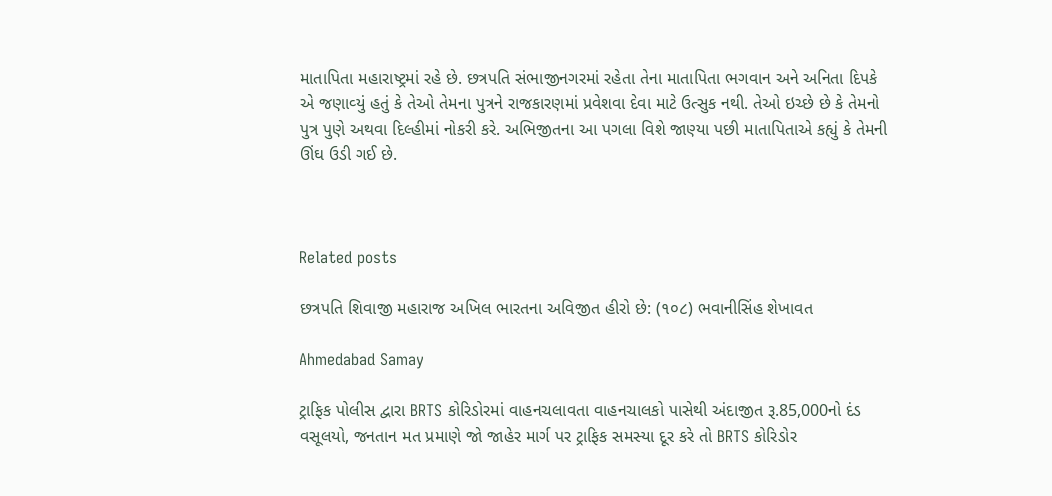માતાપિતા મહારાષ્ટ્રમાં રહે છે. છત્રપતિ સંભાજીનગરમાં રહેતા તેના માતાપિતા ભગવાન અને અનિતા દિપકે એ જણાવ્‍યું હતું કે તેઓ તેમના પુત્રને રાજકારણમાં પ્રવેશવા દેવા માટે ઉત્‍સુક નથી. તેઓ ઇચ્‍છે છે કે તેમનો પુત્ર પુણે અથવા દિલ્‍હીમાં નોકરી કરે. અભિજીતના આ પગલા વિશે જાણ્‍યા પછી માતાપિતાએ કહ્યું કે તેમની ઊંઘ ઉડી ગઈ છે.



Related posts

છત્રપતિ શિવાજી મહારાજ અખિલ ભારતના અવિજીત હીરો છે: (૧૦૮) ભવાનીસિંહ શેખાવત

Ahmedabad Samay

ટ્રાફિક પોલીસ દ્વારા BRTS કોરિડોરમાં વાહનચલાવતા વાહનચાલકો પાસેથી અંદાજીત રૂ.85,000નો દંડ વસૂલયો, જનતાન મત પ્રમાણે જો જાહેર માર્ગ પર ટ્રાફિક સમસ્યા દૂર કરે તો BRTS કોરિડોર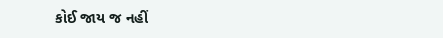કોઈ જાય જ નહીં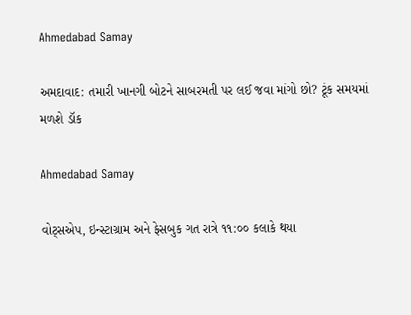Ahmedabad Samay

અમદાવાદ: તમારી ખાનગી બોટને સાબરમતી પર લઈ જવા માંગો છો? ટૂંક સમયમાં મળશે ડૉક

Ahmedabad Samay

વોટ્સએપ, ઇન્સ્ટાગ્રામ અને ફેસબુક ગત રાત્રે ૧૧:૦૦ કલાકે થયા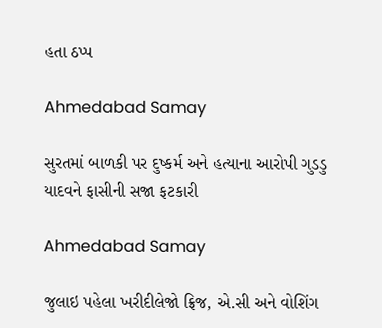હતા ઠપ્પ

Ahmedabad Samay

સુરતમાં બાળકી પર દુષ્કર્મ અને હત્યાના આરોપી ગુડડુ યાદવને ફાસીની સજા ફટકારી

Ahmedabad Samay

જુલાઇ પહેલા ખરીદીલેજો ફ્રિજ, એ.સી અને વોશિંગ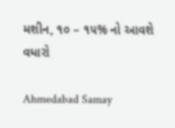મશીન, ૧૦ – ૧૫% નો આવશે વધારો

Ahmedabad Samay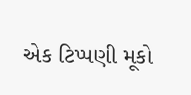એક ટિપ્પણી મૂકો